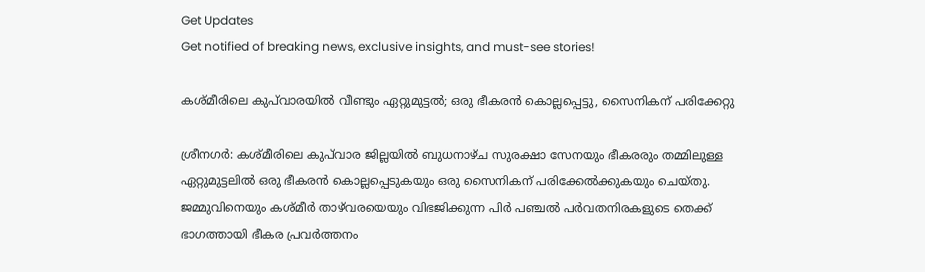Get Updates
Get notified of breaking news, exclusive insights, and must-see stories!

കശ്‌മീരിലെ കുപ്‍വാരയിൽ വീണ്ടും ഏറ്റുമുട്ടൽ; ഒരു ഭീകരൻ കൊല്ലപ്പെട്ടു, സൈനികന് പരിക്കേറ്റു

ശ്രീനഗർ: കശ്‌മീരിലെ കുപ്‌വാര ജില്ലയിൽ ബുധനാഴ്‌ച സുരക്ഷാ സേനയും ഭീകരരും തമ്മിലുള്ള ഏറ്റുമുട്ടലിൽ ഒരു ഭീകരൻ കൊല്ലപ്പെടുകയും ഒരു സൈനികന് പരിക്കേൽക്കുകയും ചെയ്‌തു. ജമ്മുവിനെയും കശ്‌മീർ താഴ്‌വരയെയും വിഭജിക്കുന്ന പിർ പഞ്ചൽ പർവതനിരകളുടെ തെക്ക് ഭാഗത്തായി ഭീകര പ്രവർത്തനം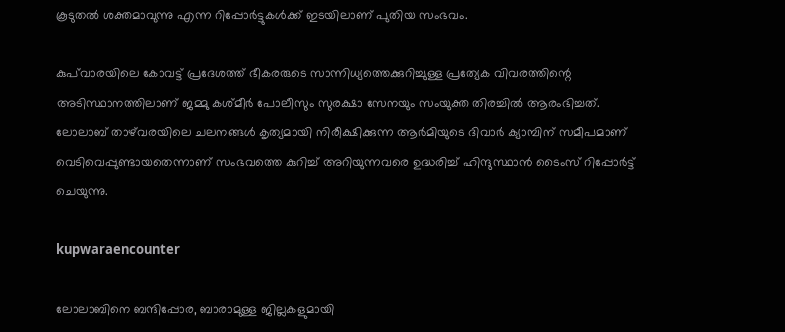കൂടുതൽ ശക്തമാവുന്നു എന്ന റിപ്പോർട്ടുകൾക്ക് ഇടയിലാണ് പുതിയ സംഭവം.

കുപ്‌വാരയിലെ കോവട്ട് പ്രദേശത്ത് ഭീകരരുടെ സാന്നിധ്യത്തെക്കുറിച്ചുള്ള പ്രത്യേക വിവരത്തിന്റെ അടിസ്ഥാനത്തിലാണ് ജമ്മു കശ്‌മീർ പോലീസും സുരക്ഷാ സേനയും സംയുക്ത തിരച്ചിൽ ആരംഭിച്ചത്. ലോലാബ് താഴ്‌വരയിലെ ചലനങ്ങൾ കൃത്യമായി നിരീക്ഷിക്കുന്ന ആർമിയുടെ ദിവാർ ക്യാമ്പിന് സമീപമാണ് വെടിവെപ്പുണ്ടായതെന്നാണ് സംഭവത്തെ കുറിച്ച് അറിയുന്നവരെ ഉദ്ധരിച്ച് ഹിന്ദുസ്ഥാൻ ടൈംസ് റിപ്പോർട്ട് ചെയുന്നു.

kupwaraencounter

ലോലാബിനെ ബന്ദിപ്പോര, ബാരാമുള്ള ജില്ലകളുമായി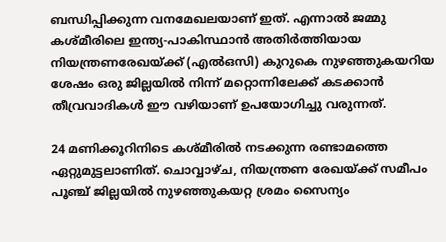ബന്ധിപ്പിക്കുന്ന വനമേഖലയാണ് ഇത്. എന്നാൽ ജമ്മു കശ്‌മീരിലെ ഇന്ത്യ-പാകിസ്ഥാൻ അതിർത്തിയായ നിയന്ത്രണരേഖയ്ക്ക് (എൽഒസി) കുറുകെ നുഴഞ്ഞുകയറിയ ശേഷം ഒരു ജില്ലയിൽ നിന്ന് മറ്റൊന്നിലേക്ക് കടക്കാൻ തീവ്രവാദികൾ ഈ വഴിയാണ് ഉപയോഗിച്ചു വരുന്നത്.

24 മണിക്കൂറിനിടെ കശ്‌മീരിൽ നടക്കുന്ന രണ്ടാമത്തെ ഏറ്റുമുട്ടലാണിത്. ചൊവ്വാഴ്‌ച, നിയന്ത്രണ രേഖയ്ക്ക് സമീപം പൂഞ്ച് ജില്ലയിൽ നുഴഞ്ഞുകയറ്റ ശ്രമം സൈന്യം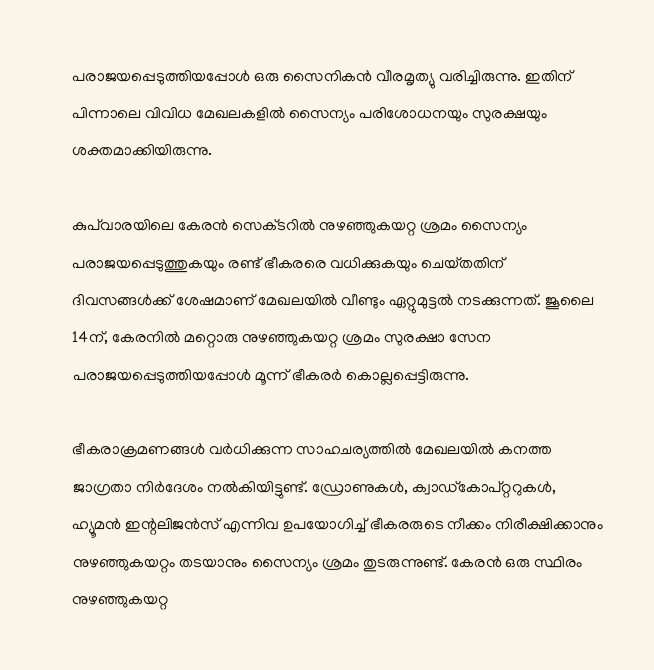പരാജയപ്പെടുത്തിയപ്പോൾ ഒരു സൈനികൻ വീരമൃത്യു വരിച്ചിരുന്നു. ഇതിന് പിന്നാലെ വിവിധ മേഖലകളിൽ സൈന്യം പരിശോധനയും സുരക്ഷയും ശക്തമാക്കിയിരുന്നു.

കുപ്‌വാരയിലെ കേരൻ സെക്‌ടറിൽ നുഴഞ്ഞുകയറ്റ ശ്രമം സൈന്യം പരാജയപ്പെടുത്തുകയും രണ്ട് ഭീകരരെ വധിക്കുകയും ചെയ്‌തതിന് ദിവസങ്ങൾക്ക് ശേഷമാണ് മേഖലയിൽ വീണ്ടും ഏറ്റുമുട്ടൽ നടക്കുന്നത്. ജൂലൈ 14ന്, കേരനിൽ മറ്റൊരു നുഴഞ്ഞുകയറ്റ ശ്രമം സുരക്ഷാ സേന പരാജയപ്പെടുത്തിയപ്പോൾ മൂന്ന് ഭീകരർ കൊല്ലപ്പെട്ടിരുന്നു.

ഭീകരാക്രമണങ്ങൾ വർധിക്കുന്ന സാഹചര്യത്തിൽ മേഖലയിൽ കനത്ത ജാഗ്രതാ നിർദേശം നൽകിയിട്ടുണ്ട്. ഡ്രോണുകൾ, ക്വാഡ്‌കോപ്റ്ററുകൾ, ഹ്യൂമൻ ഇന്റലിജൻസ് എന്നിവ ഉപയോഗിച്ച് ഭീകരരുടെ നീക്കം നിരീക്ഷിക്കാനും നുഴഞ്ഞുകയറ്റം തടയാനും സൈന്യം ശ്രമം തുടരുന്നുണ്ട്. കേരൻ ഒരു സ്ഥിരം നുഴഞ്ഞുകയറ്റ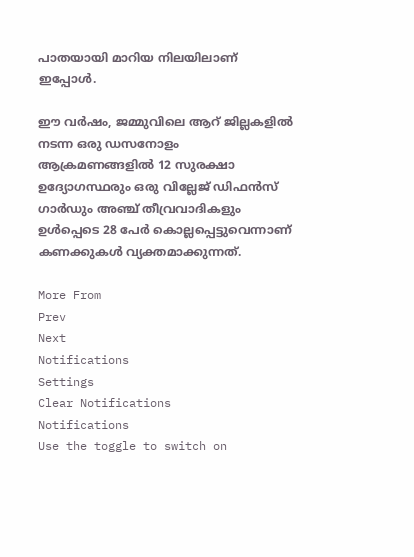പാതയായി മാറിയ നിലയിലാണ് ഇപ്പോൾ.

ഈ വർഷം, ജമ്മുവിലെ ആറ് ജില്ലകളിൽ നടന്ന ഒരു ഡസനോളം ആക്രമണങ്ങളിൽ 12 സുരക്ഷാ ഉദ്യോഗസ്ഥരും ഒരു വില്ലേജ് ഡിഫൻസ് ഗാർഡും അഞ്ച് തീവ്രവാദികളും ഉൾപ്പെടെ 28 പേർ കൊല്ലപ്പെട്ടുവെന്നാണ് കണക്കുകൾ വ്യക്തമാക്കുന്നത്.

More From
Prev
Next
Notifications
Settings
Clear Notifications
Notifications
Use the toggle to switch on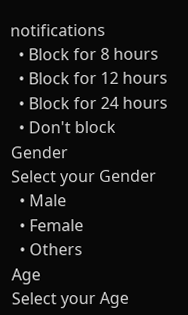notifications
  • Block for 8 hours
  • Block for 12 hours
  • Block for 24 hours
  • Don't block
Gender
Select your Gender
  • Male
  • Female
  • Others
Age
Select your Age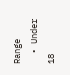Range
  • Under 18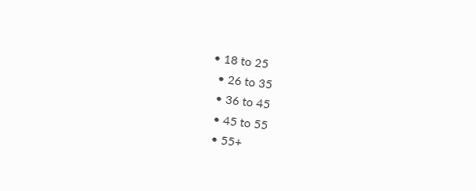• 18 to 25
  • 26 to 35
  • 36 to 45
  • 45 to 55
  • 55+